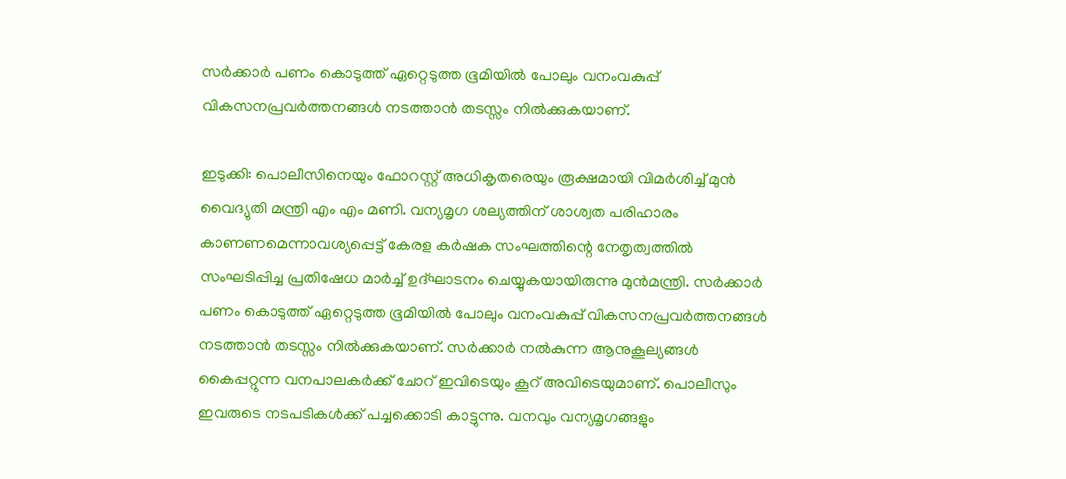സര്‍ക്കാര്‍ പണം കൊടുത്ത് ഏറ്റെടുത്ത ഭൂമിയില്‍ പോലും വനംവകുപ്പ് വികസനപ്രവര്‍ത്തനങ്ങള്‍ നടത്താന്‍ തടസ്സം നില്‍ക്കുകയാണ്.

ഇടുക്കി: പൊലീസിനെയും ഫോറസ്റ്റ് അധികൃതരെയും രൂക്ഷമായി വിമര്‍ശിച്ച് മുന്‍ വൈദ്യുതി മന്ത്രി എം എം മണി. വന്യമൃഗ ശല്യത്തിന് ശാശ്വത പരിഹാരം കാണണമെന്നാവശ്യപ്പെട്ട് കേരള കര്‍ഷക സംഘത്തിന്റെ നേതൃത്വത്തില്‍ സംഘടിപ്പിച്ച പ്രതിഷേധ മാര്‍ച്ച് ഉദ്ഘാടനം ചെയ്യുകയായിരുന്നു മുൻമന്ത്രി. സര്‍ക്കാര്‍ പണം കൊടുത്ത് ഏറ്റെടുത്ത ഭൂമിയില്‍ പോലും വനംവകുപ്പ് വികസനപ്രവര്‍ത്തനങ്ങള്‍ നടത്താന്‍ തടസ്സം നില്‍ക്കുകയാണ്. സര്‍ക്കാര്‍ നല്‍കുന്ന ആനുകൂല്യങ്ങള്‍ കൈപ്പറ്റുന്ന വനപാലകര്‍ക്ക് ചോറ് ഇവിടെയും കൂറ് അവിടെയുമാണ്. പൊലീസും ഇവരുടെ നടപടികള്‍ക്ക് പച്ചക്കൊടി കാട്ടുന്നു. വനവും വന്യമൃഗങ്ങളും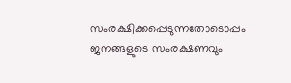സംരക്ഷിക്കപ്പെടുന്നതോടൊപ്പം ജനങ്ങളുടെ സംരക്ഷണവും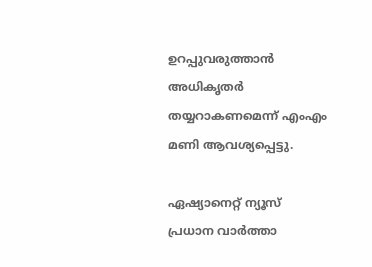ഉറപ്പുവരുത്താന്‍ അധികൃതര്‍ തയ്യറാകണമെന്ന് എംഎം മണി ആവശ്യപ്പെട്ടു.

ഏഷ്യാനെറ്റ് ന്യൂസ് പ്രധാന വാർത്താ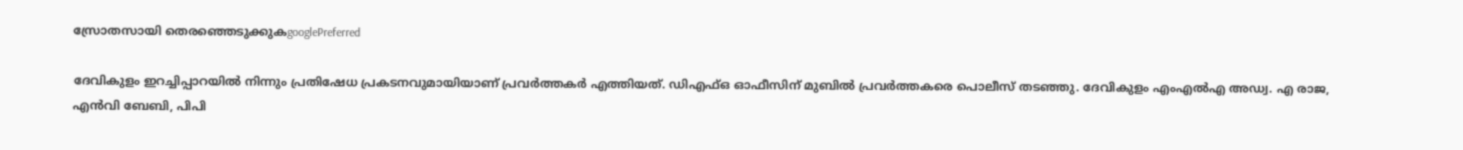സ്രോതസായി തെരഞ്ഞെടുക്കുകgooglePreferred

ദേവികുളം ഇറച്ചിപ്പാറയില്‍ നിന്നും പ്രതിഷേധ പ്രകടനവുമായിയാണ് പ്രവര്‍ത്തകര്‍ എത്തിയത്. ഡിഎഫ്ഒ ഓഫീസിന് മുബില്‍ പ്രവര്‍ത്തകരെ പൊലീസ് തടഞ്ഞു. ദേവികുളം എംഎല്‍എ അഡ്വ. എ രാജ, എന്‍വി ബേബി, പിപി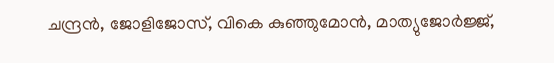ചന്ദ്രന്‍, ജോളിജോസ്, വികെ കുഞ്ഞുമോന്‍, മാത്യുജോര്‍ജ്ജ്,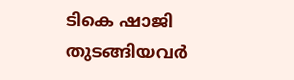ടികെ ഷാജി തുടങ്ങിയവര്‍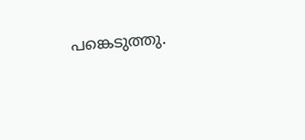പങ്കെടുത്തു.